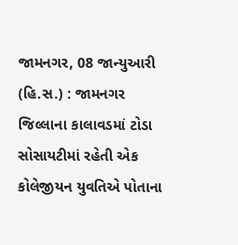જામનગર, 08 જાન્યુઆરી (હિ.સ.) : જામનગર જિલ્લાના કાલાવડમાં ટોડા સોસાયટીમાં રહેતી એક કોલેજીયન યુવતિએ પોતાના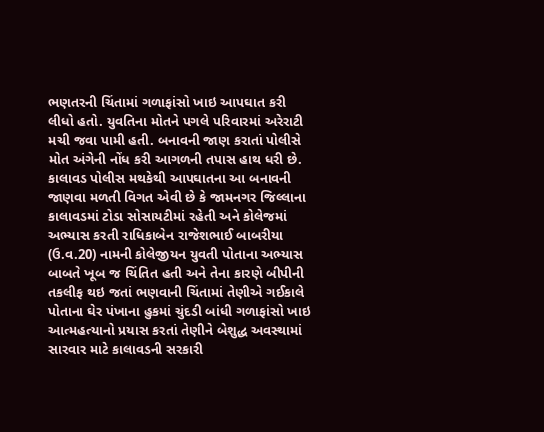ભણતરની ચિંતામાં ગળાફાંસો ખાઇ આપઘાત કરી લીધો હતો. યુવતિના મોતને પગલે પરિવારમાં અરેરાટી મચી જવા પામી હતી. બનાવની જાણ કરાતાં પોલીસે મોત અંગેની નોંધ કરી આગળની તપાસ હાથ ધરી છે.
કાલાવડ પોલીસ મથકેથી આપઘાતના આ બનાવની જાણવા મળતી વિગત એવી છે કે જામનગર જિલ્લાના કાલાવડમાં ટોડા સોસાયટીમાં રહેતી અને કોલેજમાં અભ્યાસ કરતી રાધિકાબેન રાજેશભાઈ બાબરીયા (ઉ.વ.20) નામની કોલેજીયન યુવતી પોતાના અભ્યાસ બાબતે ખૂબ જ ચિંતિત હતી અને તેના કારણે બીપીની તકલીફ થઇ જતાં ભણવાની ચિંતામાં તેણીએ ગઈકાલે પોતાના ઘેર પંખાના હુકમાં ચુંદડી બાંધી ગળાફાંસો ખાઇ આત્મહત્યાનો પ્રયાસ કરતાં તેણીને બેશુદ્ધ અવસ્થામાં સારવાર માટે કાલાવડની સરકારી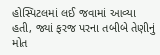હોસ્પિટલમાં લઈ જવામાં આવ્યા હતી, જ્યાં ફરજ પરના તબીબે તેણીનું મોત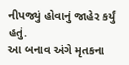નીપજ્યું હોવાનું જાહેર કર્યું હતું.
આ બનાવ અંગે મૃતકના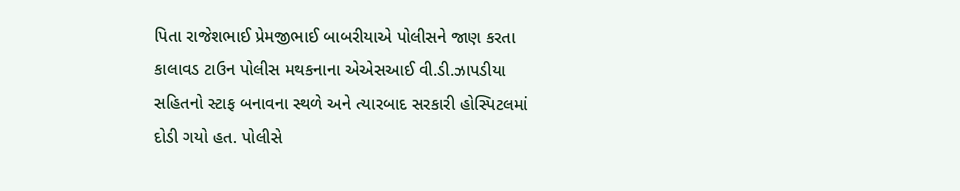પિતા રાજેશભાઈ પ્રેમજીભાઈ બાબરીયાએ પોલીસને જાણ કરતા કાલાવડ ટાઉન પોલીસ મથકનાના એએસઆઈ વી.ડી.ઝાપડીયા સહિતનો સ્ટાફ બનાવના સ્થળે અને ત્યારબાદ સરકારી હોસ્પિટલમાં દોડી ગયો હત. પોલીસે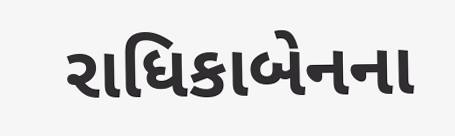રાધિકાબેનના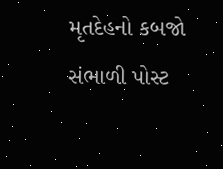મૃતદેહનો કબજો સંભાળી પોસ્ટ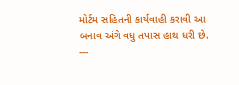મોર્ટમ સહિતની કાર્યવાહી કરાવી આ બનાવ અંગે વધુ તપાસ હાથ ધરી છે.
---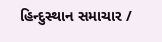હિન્દુસ્થાન સમાચાર /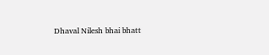Dhaval Nilesh bhai bhatt